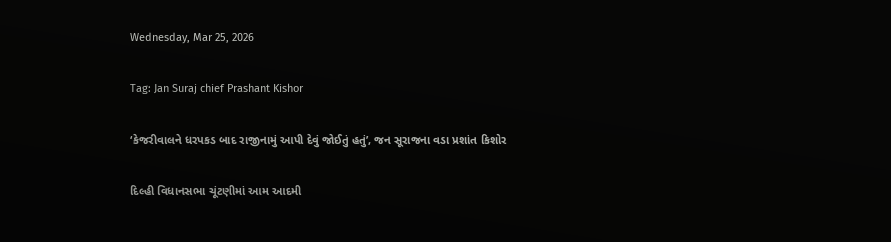Wednesday, Mar 25, 2026

Tag: Jan Suraj chief Prashant Kishor

‘કેજરીવાલને ધરપકડ બાદ રાજીનામું આપી દેવું જોઈતું હતું’, જન સૂરાજના વડા પ્રશાંત કિશોર

દિલ્હી વિધાનસભા ચૂંટણીમાં આમ આદમી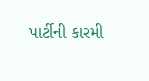પાર્ટીની કારમી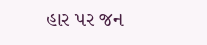હાર પર જન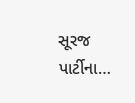સૂરજ પાર્ટીના…